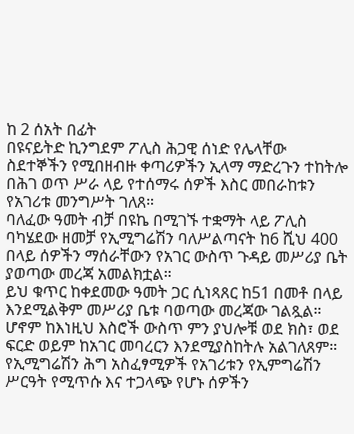ከ 2 ሰአት በፊት
በዩናይትድ ኪንግደም ፖሊስ ሕጋዊ ሰነድ የሌላቸው ስደተኞችን የሚበዘብዙ ቀጣሪዎችን ኢላማ ማድረጉን ተከትሎ በሕገ ወጥ ሥራ ላይ የተሰማሩ ሰዎች እስር መበራከቱን የአገሪቱ መንግሥት ገለጸ።
ባለፈው ዓመት ብቻ በዩኬ በሚገኙ ተቋማት ላይ ፖሊስ ባካሄደው ዘመቻ የኢሚግሬሽን ባለሥልጣናት ከ6 ሺህ 400 በላይ ሰዎችን ማሰራቸውን የአገር ውስጥ ጉዳይ መሥሪያ ቤት ያወጣው መረጃ አመልክቷል።
ይህ ቁጥር ከቀደመው ዓመት ጋር ሲነጻጸር ከ51 በመቶ በላይ እንደሚልቅም መሥሪያ ቤቱ ባወጣው መረጃው ገልጿል።
ሆኖም ከእነዚህ እስሮች ውስጥ ምን ያህሎቹ ወደ ክስ፣ ወደ ፍርድ ወይም ከአገር መባረርን እንደሚያስከትሉ አልገለጸም።
የኢሚግሬሽን ሕግ አስፈፃሚዎች የአገሪቱን የኢምግሬሽን ሥርዓት የሚጥሱ እና ተጋላጭ የሆኑ ሰዎችን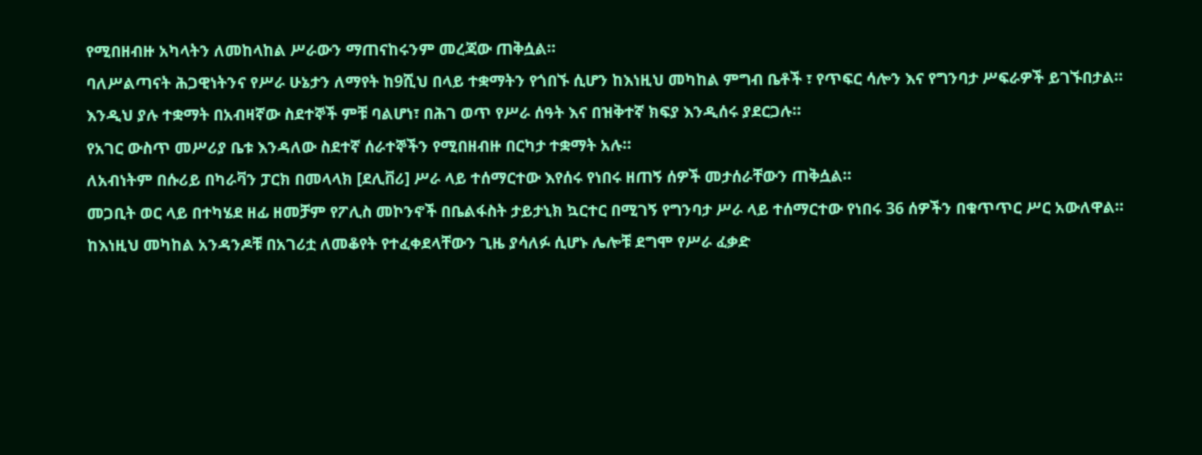የሚበዘብዙ አካላትን ለመከላከል ሥራውን ማጠናከሩንም መረጃው ጠቅሷል።
ባለሥልጣናት ሕጋዊነትንና የሥራ ሁኔታን ለማየት ከ9ሺህ በላይ ተቋማትን የጎበኙ ሲሆን ከእነዚህ መካከል ምግብ ቤቶች ፣ የጥፍር ሳሎን እና የግንባታ ሥፍራዎች ይገኙበታል።
እንዲህ ያሉ ተቋማት በአብዛኛው ስደተኞች ምቹ ባልሆነ፣ በሕገ ወጥ የሥራ ሰዓት እና በዝቅተኛ ክፍያ እንዲሰሩ ያደርጋሉ።
የአገር ውስጥ መሥሪያ ቤቱ እንዳለው ስደተኛ ሰራተኞችን የሚበዘብዙ በርካታ ተቋማት አሉ።
ለአብነትም በሱሪይ በካራቫን ፓርክ በመላላክ [ደሊቨሪ] ሥራ ላይ ተሰማርተው እየሰሩ የነበሩ ዘጠኝ ሰዎች መታሰራቸውን ጠቅሷል።
መጋቢት ወር ላይ በተካሄደ ዘፊ ዘመቻም የፖሊስ መኮንኖች በቤልፋስት ታይታኒክ ኳርተር በሚገኝ የግንባታ ሥራ ላይ ተሰማርተው የነበሩ 36 ሰዎችን በቁጥጥር ሥር አውለዋል። ከእነዚህ መካከል አንዳንዶቹ በአገሪቷ ለመቆየት የተፈቀደላቸውን ጊዜ ያሳለፉ ሲሆኑ ሌሎቹ ደግሞ የሥራ ፈቃድ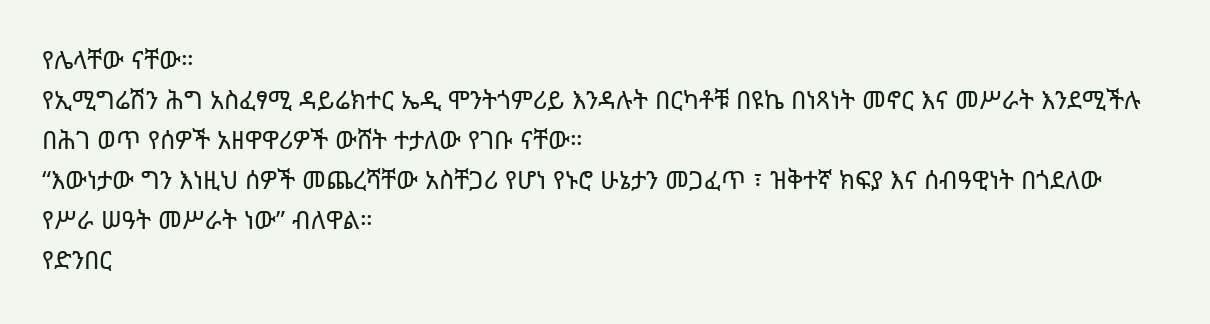የሌላቸው ናቸው።
የኢሚግሬሽን ሕግ አስፈፃሚ ዳይሬክተር ኤዲ ሞንትጎምሪይ እንዳሉት በርካቶቹ በዩኬ በነጻነት መኖር እና መሥራት እንደሚችሉ በሕገ ወጥ የሰዎች አዘዋዋሪዎች ውሸት ተታለው የገቡ ናቸው።
“እውነታው ግን እነዚህ ሰዎች መጨረሻቸው አስቸጋሪ የሆነ የኑሮ ሁኔታን መጋፈጥ ፣ ዝቅተኛ ክፍያ እና ሰብዓዊነት በጎደለው የሥራ ሠዓት መሥራት ነው” ብለዋል።
የድንበር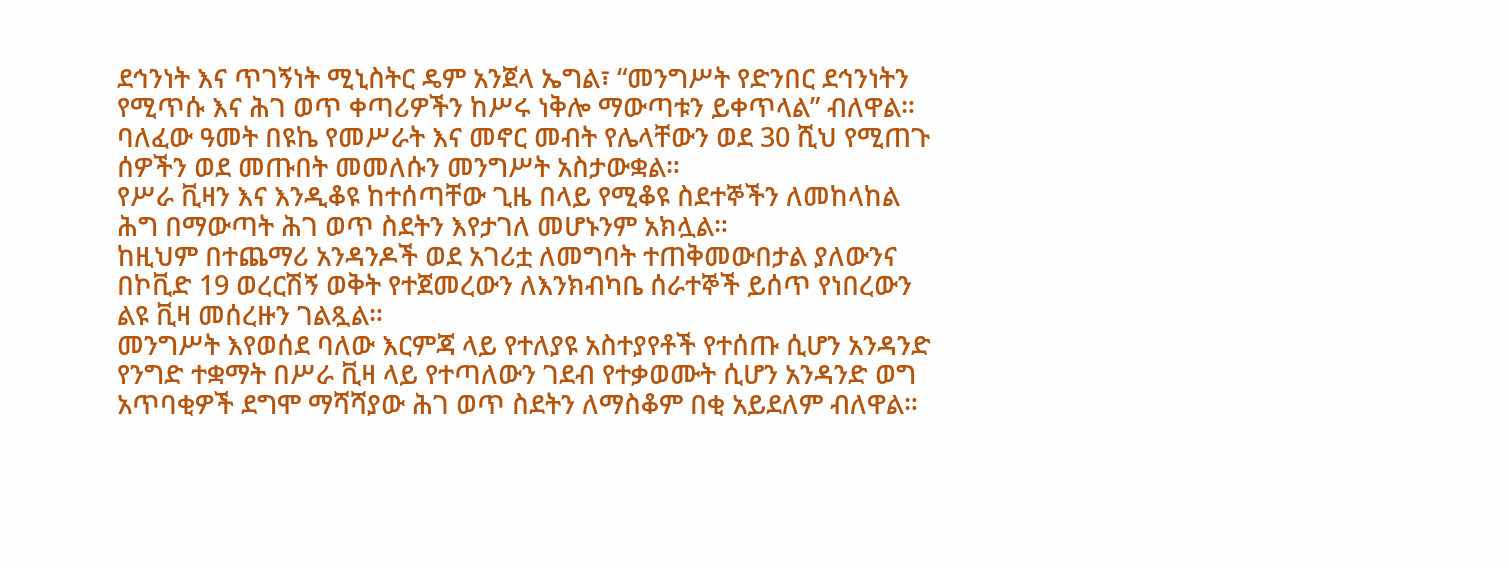ደኅንነት እና ጥገኝነት ሚኒስትር ዴም አንጀላ ኤግል፣ “መንግሥት የድንበር ደኅንነትን የሚጥሱ እና ሕገ ወጥ ቀጣሪዎችን ከሥሩ ነቅሎ ማውጣቱን ይቀጥላል” ብለዋል።
ባለፈው ዓመት በዩኬ የመሥራት እና መኖር መብት የሌላቸውን ወደ 30 ሺህ የሚጠጉ ሰዎችን ወደ መጡበት መመለሱን መንግሥት አስታውቋል።
የሥራ ቪዛን እና እንዲቆዩ ከተሰጣቸው ጊዜ በላይ የሚቆዩ ስደተኞችን ለመከላከል ሕግ በማውጣት ሕገ ወጥ ስደትን እየታገለ መሆኑንም አክሏል።
ከዚህም በተጨማሪ አንዳንዶች ወደ አገሪቷ ለመግባት ተጠቅመውበታል ያለውንና በኮቪድ 19 ወረርሽኝ ወቅት የተጀመረውን ለእንክብካቤ ሰራተኞች ይሰጥ የነበረውን ልዩ ቪዛ መሰረዙን ገልጿል።
መንግሥት እየወሰደ ባለው እርምጃ ላይ የተለያዩ አስተያየቶች የተሰጡ ሲሆን አንዳንድ የንግድ ተቋማት በሥራ ቪዛ ላይ የተጣለውን ገደብ የተቃወሙት ሲሆን አንዳንድ ወግ አጥባቂዎች ደግሞ ማሻሻያው ሕገ ወጥ ስደትን ለማስቆም በቂ አይደለም ብለዋል።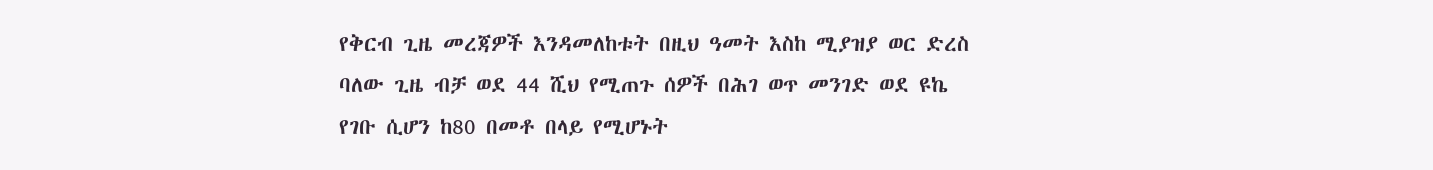የቅርብ ጊዜ መረጃዎች እንዳመለከቱት በዚህ ዓመት እስከ ሚያዝያ ወር ድረስ ባለው ጊዜ ብቻ ወደ 44 ሺህ የሚጠጉ ሰዎች በሕገ ወጥ መንገድ ወደ ዩኬ የገቡ ሲሆን ከ80 በመቶ በላይ የሚሆኑት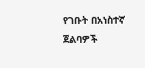የገቡት በአነስተኛ ጀልባዎች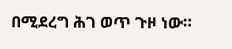በሚደረግ ሕገ ወጥ ጉዞ ነው።